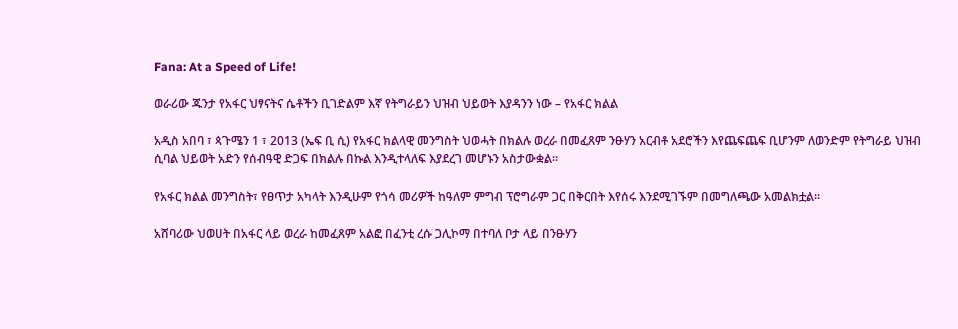Fana: At a Speed of Life!

ወራሪው ጁንታ የአፋር ህፃናትና ሴቶችን ቢገድልም እኛ የትግራይን ህዝብ ህይወት እያዳንን ነው – የአፋር ክልል

አዲስ አበባ ፣ ጳጉሜን 1 ፣ 2013 (ኤፍ ቢ ሲ) የአፋር ክልላዊ መንግስት ህወሓት በክልሉ ወረራ በመፈጸም ንፁሃን አርብቶ አደሮችን እየጨፍጨፍ ቢሆንም ለወንድም የትግራይ ህዝብ ሲባል ህይወት አድን የሰብዓዊ ድጋፍ በክልሉ በኩል እንዲተላለፍ እያደረገ መሆኑን አስታውቋል።

የአፋር ክልል መንግስት፣ የፀጥታ አካላት እንዲሁም የጎሳ መሪዎች ከዓለም ምግብ ፕሮግራም ጋር በቅርበት እየሰሩ እንደሚገኙም በመግለጫው አመልክቷል።

አሸባሪው ህወሀት በአፋር ላይ ወረራ ከመፈጸም አልፎ በፈንቲ ረሱ ጋሊኮማ በተባለ ቦታ ላይ በንፁሃን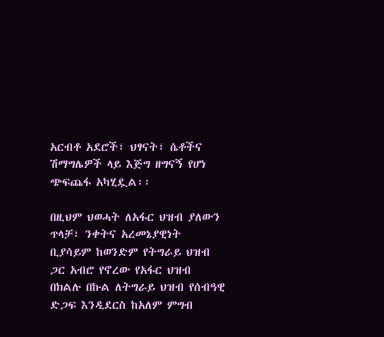አርብቶ አደሮች፣ ህፃናት፣ ሴቶችና ሽማግሌዎች ላይ እጅግ ዘግናኝ የሆነ ጭፍጨፋ አካሂዷል፡፡

በዚህም ህወሓት ለአፋር ህዝብ ያለውን ጥላቻ፣ ንቀትና አረመኔያዊነት ቢያሳይም ከወንድም የትግራይ ህዝብ ጋር አብሮ የኖረው የአፋር ህዝብ በክልሉ በኩል ለትግራይ ህዝብ የሰብዓዊ ድጋፍ እንዲደርስ ከአለም ምግብ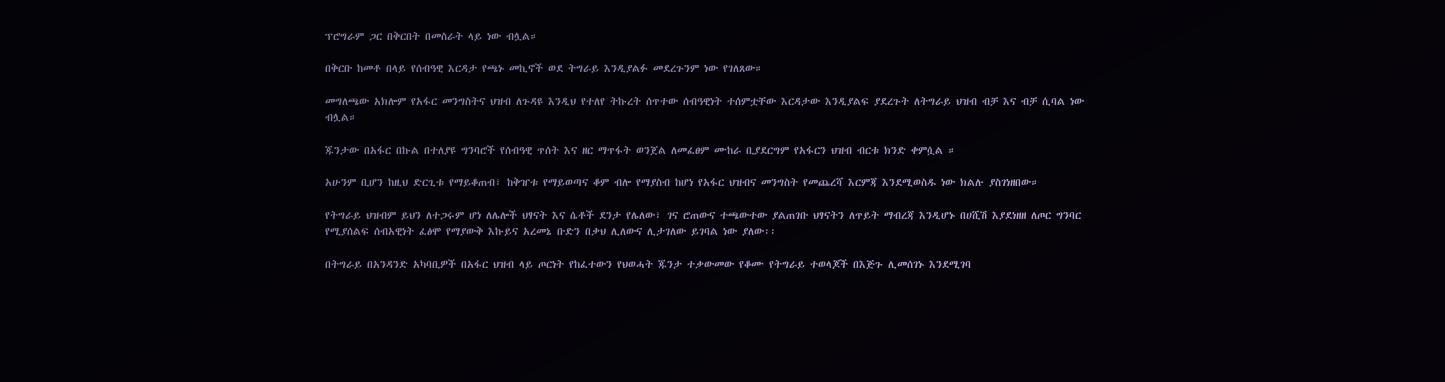ፕሮግራም ጋር በቅርበት በመስራት ላይ ነው ብሏል።

በቅርቡ ከመቶ በላይ የሰብዓዊ እርዳታ የጫኑ መኪኖች ወደ ትግራይ እንዲያልፉ መደረጉንም ነው የገለጸው።

መግለጫው አክሎም የአፋር መንግስትና ህዝብ ለጉዳዩ እንዲህ የተለየ ትኩረት ሰጥተው ሰብዓዊነት ተሰምቷቸው እርዳታው እንዲያልፍ ያደረጉት ለትግራይ ህዝብ ብቻ እና ብቻ ሲባል ነው ብሏል።

ጁንታው በአፋር በኩል በተለያዩ ግንባሮች የሰብዓዊ ጥሰት እና ዘር ማጥፋት ወንጀል ለመፈፀም ሙከራ ቢያደርግም የአፋርን ህዝብ ብርቱ ክንድ ቀምሷል ።

አሁንም ቢሆን ከዚህ ድርጊቱ የማይቆጠብ፣ ከቅዠቱ የማይወጣና ቆም ብሎ የማያስብ ከሆነ የአፋር ህዝብና መንግስት የመጨረሻ እርምጃ እንደሚወስዱ ነው ክልሉ ያስገነዘበው።

የትግራይ ህዝብም ይህን ለተጋሩም ሆነ ለሌሎች ህፃናት እና ሴቶች ደንታ የሌለው፣ ገና ሮጠውና ተጫውተው ያልጠገቡ ህፃናትን ለጥይት ማብረጃ እንዲሆኑ በሀሺሽ እያደነዘዘ ለጦር ግንባር የሚያሰልፍ ሰብአዊነት ፈፅሞ የማያውቅ እኩይና አረመኔ ቡድን በቃህ ሊለውና ሊታገለው ይገባል ነው ያለው፡፡

በትግራይ በአንዳንድ አካባቢዎች በአፋር ህዝብ ላይ ጦርነት የከፈተውን የህወሓት ጁንታ ተቃውመው የቆሙ የትግራይ ተወላጆች በእጅጉ ሊመሰገኑ እንደሚገባ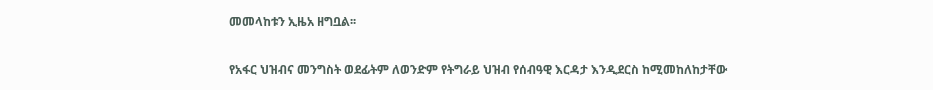መመላከቱን ኢዜአ ዘግቧል፡፡

የአፋር ህዝብና መንግስት ወደፊትም ለወንድም የትግራይ ህዝብ የሰብዓዊ እርዳታ እንዲደርስ ከሚመከለከታቸው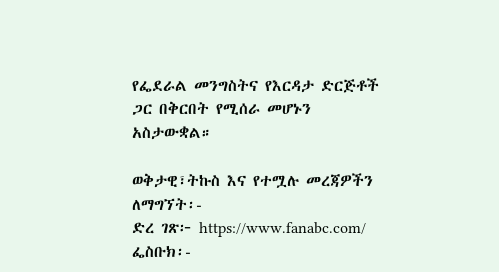የፌደራል መንግስትና የእርዳታ ድርጅቶች ጋር በቅርበት የሚሰራ መሆኑን አስታውቋል።

ወቅታዊ፣ትኩስ እና የተሟሉ መረጃዎችን ለማግኘት፡-
ድረ ገጽ፦ https://www.fanabc.com/
ፌስቡክ፡-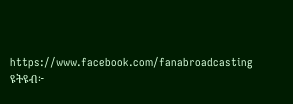https://www.facebook.com/fanabroadcasting
ዩትዩብ፦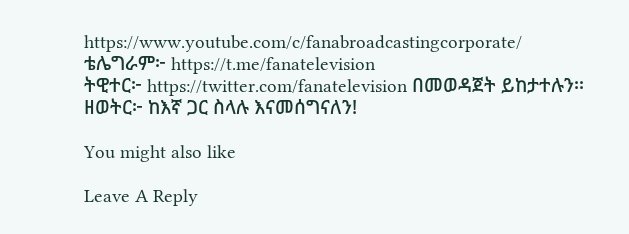https://www.youtube.com/c/fanabroadcastingcorporate/
ቴሌግራም፦ https://t.me/fanatelevision
ትዊተር፦ https://twitter.com/fanatelevision በመወዳጀት ይከታተሉን፡፡
ዘወትር፦ ከእኛ ጋር ስላሉ እናመሰግናለን!

You might also like

Leave A Reply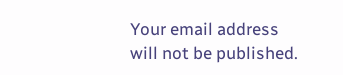Your email address will not be published.